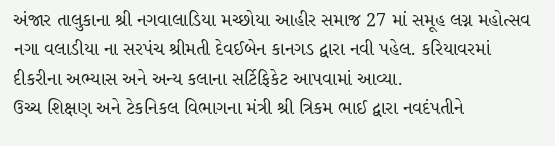અંજાર તાલુકાના શ્રી નગવાલાડિયા મચ્છોયા આહીર સમાજ 27 માં સમૂહ લગ્ન મહોત્સવ
નગા વલાડીયા ના સરપંચ શ્રીમતી દેવઈબેન કાનગડ દ્વારા નવી પહેલ. કરિયાવરમાં દીકરીના અભ્યાસ અને અન્ય કલાના સર્ટિફિકેટ આપવામાં આવ્યા.
ઉચ્ચ શિક્ષણ અને ટેકનિકલ વિભાગના મંત્રી શ્રી ત્રિકમ ભાઈ દ્વારા નવદંપતીને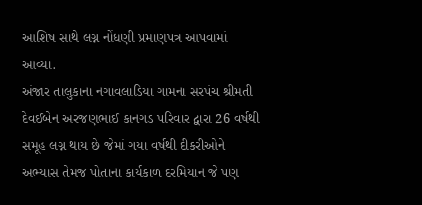આશિષ સાથે લગ્ન નોંધણી પ્રમાણપત્ર આપવામાં આવ્યા.
અંજાર તાલુકાના નગાવલાડિયા ગામના સરપંચ શ્રીમતી દેવઈબેન અરજણભાઈ કાનગડ પરિવાર દ્વારા 26 વર્ષથી સમૂહ લગ્ન થાય છે જેમાં ગયા વર્ષથી દીકરીઓને અભ્યાસ તેમજ પોતાના કાર્યકાળ દરમિયાન જે પણ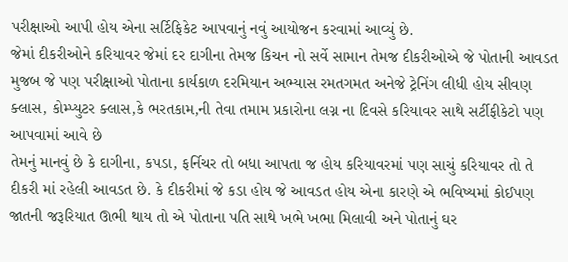પરીક્ષાઓ આપી હોય એના સર્ટિફિકેટ આપવાનું નવું આયોજન કરવામાં આવ્યું છે.
જેમાં દીકરીઓને કરિયાવર જેમાં દર દાગીના તેમજ કિચન નો સર્વે સામાન તેમજ દીકરીઓએ જે પોતાની આવડત મુજબ જે પણ પરીક્ષાઓ પોતાના કાર્યકાળ દરમિયાન અભ્યાસ રમતગમત અનેજે ટ્રેનિંગ લીધી હોય સીવણ ક્લાસ, કોમ્પ્યુટર ક્લાસ,કે ભરતકામ,ની તેવા તમામ પ્રકારોના લગ્ન ના દિવસે કરિયાવર સાથે સર્ટીફીકેટો પણ આપવામાં આવે છે
તેમનું માનવું છે કે દાગીના, કપડા, ફર્નિચર તો બધા આપતા જ હોય કરિયાવરમાં પણ સાચું કરિયાવર તો તે દીકરી માં રહેલી આવડત છે. કે દીકરીમાં જે કડા હોય જે આવડત હોય એના કારણે એ ભવિષ્યમાં કોઈપણ જાતની જરૂરિયાત ઊભી થાય તો એ પોતાના પતિ સાથે ખભે ખભા મિલાવી અને પોતાનું ઘર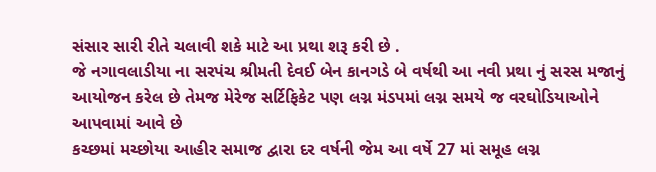સંસાર સારી રીતે ચલાવી શકે માટે આ પ્રથા શરૂ કરી છે .
જે નગાવલાડીયા ના સરપંચ શ્રીમતી દેવઈ બેન કાનગડે બે વર્ષથી આ નવી પ્રથા નું સરસ મજાનું આયોજન કરેલ છે તેમજ મેરેજ સર્ટિફિકેટ પણ લગ્ન મંડપમાં લગ્ન સમયે જ વરઘોડિયાઓને આપવામાં આવે છે
કચ્છમાં મચ્છોયા આહીર સમાજ દ્વારા દર વર્ષની જેમ આ વર્ષે 27 માં સમૂહ લગ્ન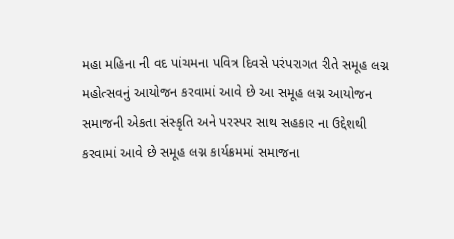મહા મહિના ની વદ પાંચમના પવિત્ર દિવસે પરંપરાગત રીતે સમૂહ લગ્ન મહોત્સવનું આયોજન કરવામાં આવે છે આ સમૂહ લગ્ન આયોજન સમાજની એકતા સંસ્કૃતિ અને પરસ્પર સાથ સહકાર ના ઉદ્દેશથી કરવામાં આવે છે સમૂહ લગ્ન કાર્યક્રમમાં સમાજના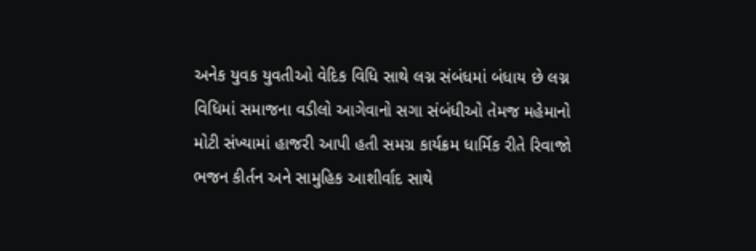અનેક યુવક યુવતીઓ વેદિક વિધિ સાથે લગ્ન સંબંધમાં બંધાય છે લગ્ન વિધિમાં સમાજના વડીલો આગેવાનો સગા સંબંધીઓ તેમજ મહેમાનો મોટી સંખ્યામાં હાજરી આપી હતી સમગ્ર કાર્યક્રમ ધાર્મિક રીતે રિવાજો ભજન કીર્તન અને સામુહિક આશીર્વાદ સાથે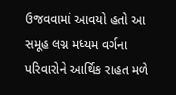ઉજવવામાં આવયો હતો આ સમૂહ લગ્ન મધ્યમ વર્ગના પરિવારોને આર્થિક રાહત મળે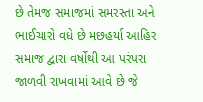છે તેમજ સમાજમાં સમરસ્તા અને ભાઈચારો વધે છે મછહર્યા આહિર સમાજ દ્વારા વર્ષોથી આ પરંપરા જાળવી રાખવામાં આવે છે જે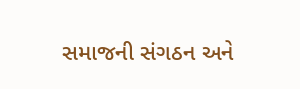સમાજની સંગઠન અને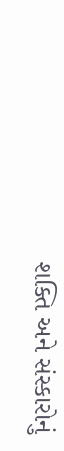શક્તિ અને સંસ્કારોનું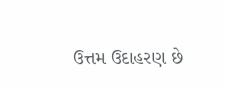ઉત્તમ ઉદાહરણ છે